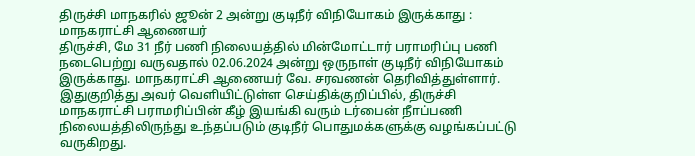திருச்சி மாநகரில் ஜூன் 2 அன்று குடிநீர் விநியோகம் இருக்காது : மாநகராட்சி ஆணையர்
திருச்சி, மே 31 நீர் பணி நிலையத்தில் மின்மோட்டார் பராமரிப்பு பணி நடைபெற்று வருவதால் 02.06.2024 அன்று ஒருநாள் குடிநீர் விநியோகம் இருக்காது. மாநகராட்சி ஆணையர் வே. சரவணன் தெரிவித்துள்ளார்.
இதுகுறித்து அவர் வெளியிட்டுள்ள செய்திக்குறிப்பில், திருச்சி மாநகராட்சி பராமரிப்பின் கீழ் இயங்கி வரும் டர்பைன் நீாப்பணி நிலையத்திலிருந்து உந்தப்படும் குடிநீர் பொதுமக்களுக்கு வழங்கப்பட்டு வருகிறது.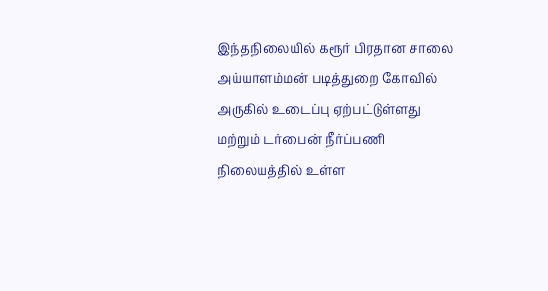இந்தநிலையில் கரூர் பிரதான சாலை அய்யாளம்மன் படித்துறை கோவில் அருகில் உடைப்பு ஏற்பட்டுள்ளது மற்றும் டர்பைன் நீர்ப்பணி நிலையத்தில் உள்ள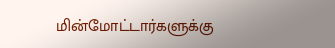மின்மோட்டார்களுக்கு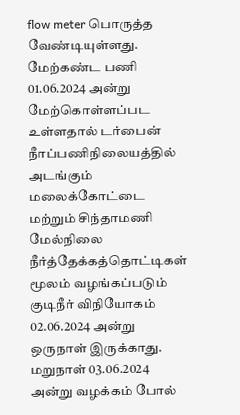flow meter பொருத்த வேண்டியுள்ளது.
மேற்கண்ட பணி 01.06.2024 அன்று மேற்கொள்ளப்பட உள்ளதால் டர்பைன் நீாப்பணிநிலையத்தில் அடங்கும் மலைக்கோட்டை மற்றும் சிந்தாமணி மேல்நிலை நீர்த்தேக்கத்தொட்டிகள் மூலம் வழங்கப்படும் குடிநீர் விநியோகம் 02.06.2024 அன்று ஒருநாள் இருக்காது. மறுநாள் 03.06.2024 அன்று வழக்கம் போல்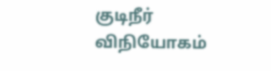குடிநீர் விநியோகம்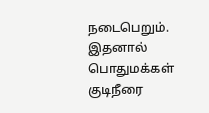நடைபெறும்.
இதனால் பொதுமக்கள் குடிநீரை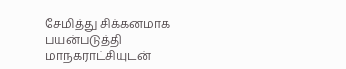சேமித்து சிக்கனமாக பயன்படுத்தி மாநகராட்சியுடன்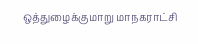ஒத்துழைக்குமாறு மாநகராட்சி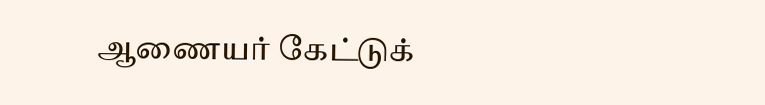ஆணையர் கேட்டுக்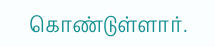கொண்டுள்ளார்.